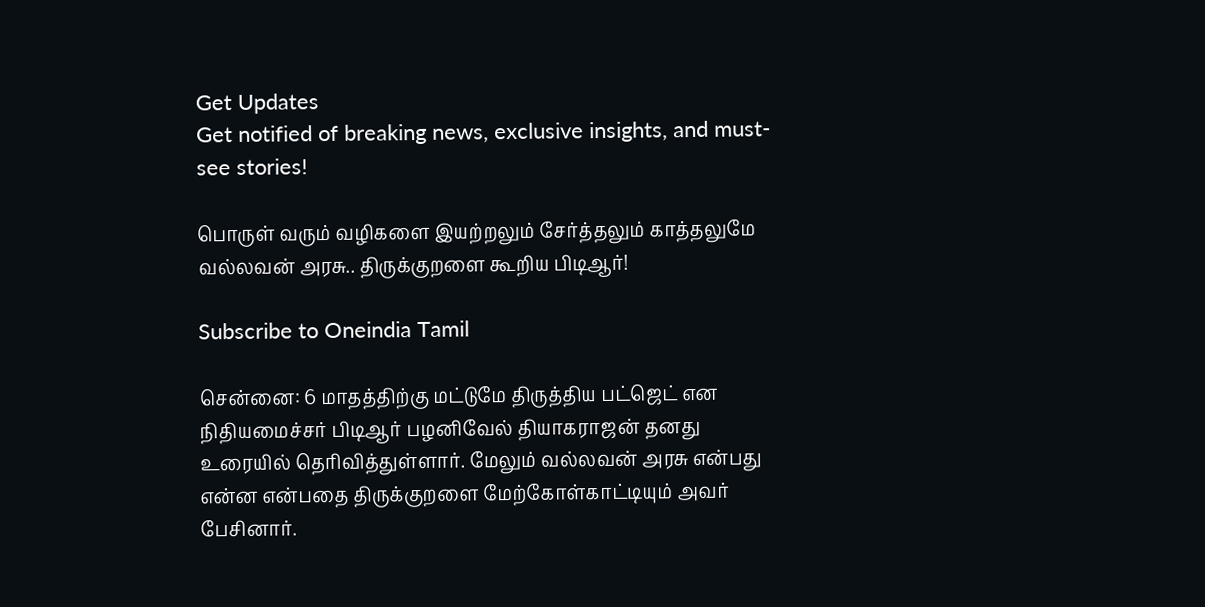Get Updates
Get notified of breaking news, exclusive insights, and must-see stories!

பொருள் வரும் வழிகளை இயற்றலும் சேர்த்தலும் காத்தலுமே வல்லவன் அரசு.. திருக்குறளை கூறிய பிடிஆர்!

Subscribe to Oneindia Tamil

சென்னை: 6 மாதத்திற்கு மட்டுமே திருத்திய பட்ஜெட் என நிதியமைச்சர் பிடிஆர் பழனிவேல் தியாகராஜன் தனது உரையில் தெரிவித்துள்ளார். மேலும் வல்லவன் அரசு என்பது என்ன என்பதை திருக்குறளை மேற்கோள்காட்டியும் அவர் பேசினார்.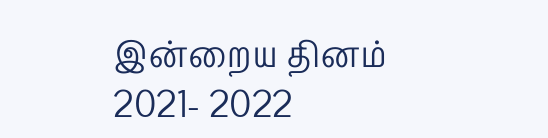இன்றைய தினம் 2021- 2022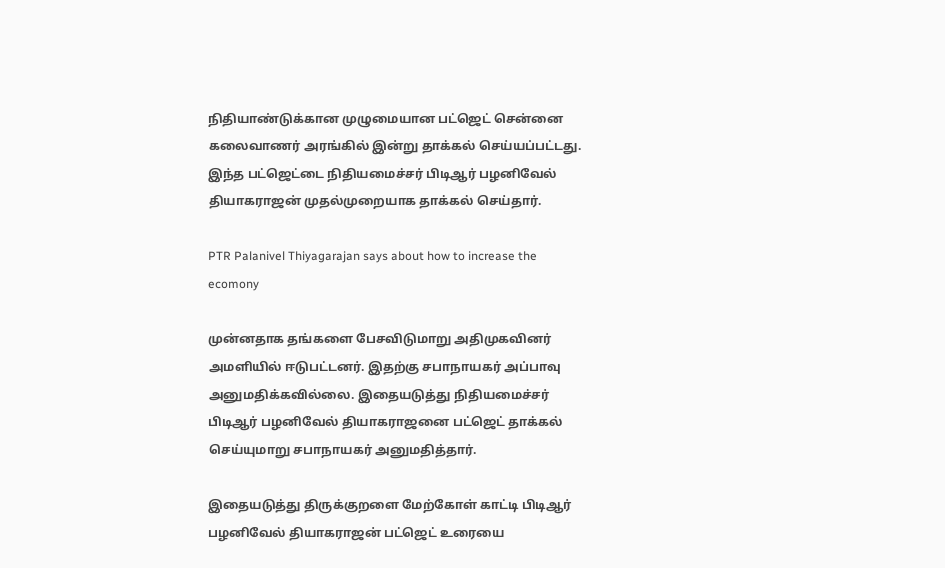நிதியாண்டுக்கான முழுமையான பட்ஜெட் சென்னை கலைவாணர் அரங்கில் இன்று தாக்கல் செய்யப்பட்டது. இந்த பட்ஜெட்டை நிதியமைச்சர் பிடிஆர் பழனிவேல் தியாகராஜன் முதல்முறையாக தாக்கல் செய்தார்.

PTR Palanivel Thiyagarajan says about how to increase the ecomony

முன்னதாக தங்களை பேசவிடுமாறு அதிமுகவினர் அமளியில் ஈடுபட்டனர். இதற்கு சபாநாயகர் அப்பாவு அனுமதிக்கவில்லை. இதையடுத்து நிதியமைச்சர் பிடிஆர் பழனிவேல் தியாகராஜனை பட்ஜெட் தாக்கல் செய்யுமாறு சபாநாயகர் அனுமதித்தார்.

இதையடுத்து திருக்குறளை மேற்கோள் காட்டி பிடிஆர் பழனிவேல் தியாகராஜன் பட்ஜெட் உரையை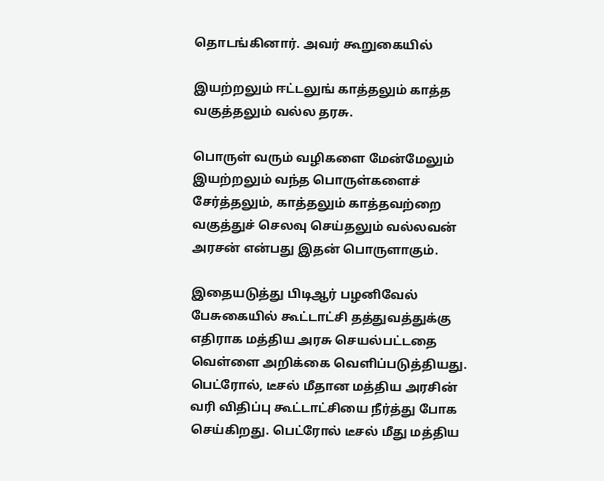தொடங்கினார். அவர் கூறுகையில்

இயற்றலும் ஈட்டலுங் காத்தலும் காத்த
வகுத்தலும் வல்ல தரசு.

பொருள் வரும் வழிகளை மேன்மேலும் இயற்றலும் வந்த பொருள்களைச் சேர்த்தலும், காத்தலும் காத்தவற்றை வகுத்துச் செலவு செய்தலும் வல்லவன் அரசன் என்பது இதன் பொருளாகும்.

இதையடுத்து பிடிஆர் பழனிவேல் பேசுகையில் கூட்டாட்சி தத்துவத்துக்கு எதிராக மத்திய அரசு செயல்பட்டதை வெள்ளை அறிக்கை வெளிப்படுத்தியது. பெட்ரோல், டீசல் மீதான மத்திய அரசின் வரி விதிப்பு கூட்டாட்சியை நீர்த்து போக செய்கிறது. பெட்ரோல் டீசல் மீது மத்திய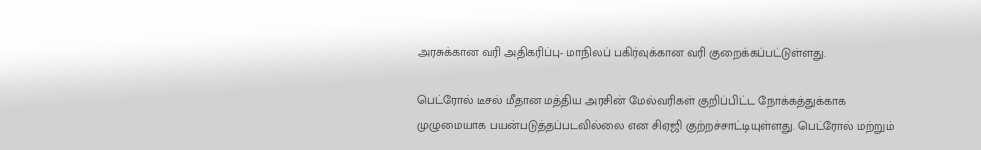அரசுக்கான வரி அதிகரிப்பு- மாநிலப் பகிர்வுக்கான வரி குறைக்கப்பட்டுள்ளது.

பெட்ரோல் டீசல் மீதான மத்திய அரசின் மேல்வரிகள் குறிப்பிட்ட நோக்கத்துக்காக முழுமையாக பயன்படுத்தப்படவில்லை என சிஏஜி குற்றச்சாட்டியுள்ளது. பெட்ரோல் மற்றும்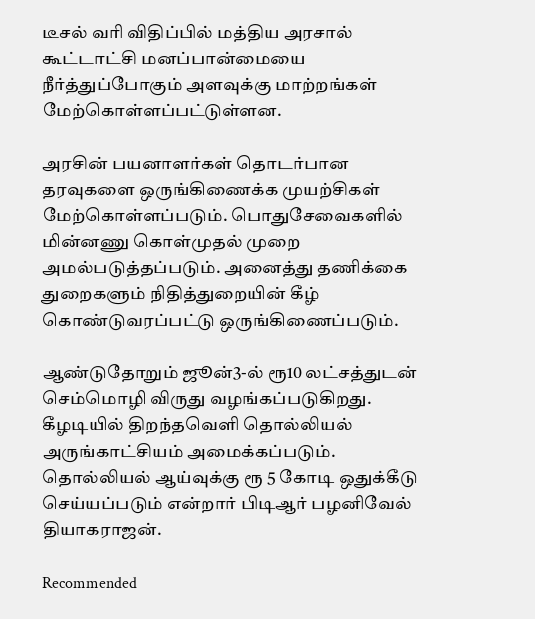டீசல் வரி விதிப்பில் மத்திய அரசால் கூட்டாட்சி மனப்பான்மையை நீர்த்துப்போகும் அளவுக்கு மாற்றங்கள் மேற்கொள்ளப்பட்டுள்ளன.

அரசின் பயனாளர்கள் தொடர்பான தரவுகளை ஒருங்கிணைக்க முயற்சிகள் மேற்கொள்ளப்படும். பொதுசேவைகளில் மின்னணு கொள்முதல் முறை அமல்படுத்தப்படும். அனைத்து தணிக்கை துறைகளும் நிதித்துறையின் கீழ் கொண்டுவரப்பட்டு ஒருங்கிணைப்படும்.

ஆண்டுதோறும் ஜூன்3-ல் ரூ10 லட்சத்துடன் செம்மொழி விருது வழங்கப்படுகிறது. கீழடியில் திறந்தவெளி தொல்லியல் அருங்காட்சியம் அமைக்கப்படும். தொல்லியல் ஆய்வுக்கு ரூ 5 கோடி ஒதுக்கீடு செய்யப்படும் என்றார் பிடிஆர் பழனிவேல் தியாகராஜன்.

Recommended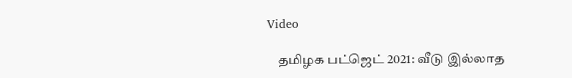Video

    தமிழக பட்ஜெட் 2021: வீடு இல்லாத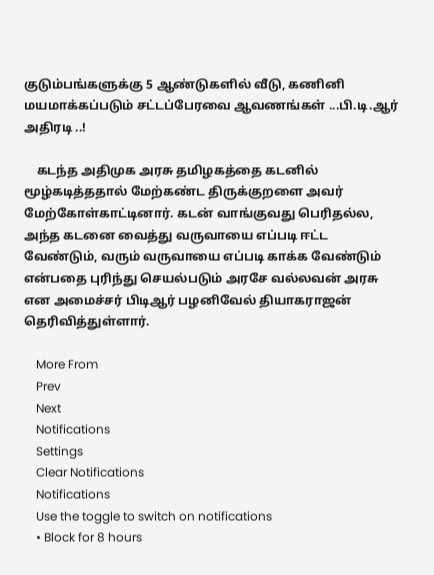குடும்பங்களுக்கு 5 ஆண்டுகளில் வீடு, கணினி மயமாக்கப்படும் சட்டப்பேரவை ஆவணங்கள் ...பி.டி.ஆர் அதிரடி ..!

    கடந்த அதிமுக அரசு தமிழகத்தை கடனில் மூழ்கடித்ததால் மேற்கண்ட திருக்குறளை அவர் மேற்கோள்காட்டினார். கடன் வாங்குவது பெரிதல்ல, அந்த கடனை வைத்து வருவாயை எப்படி ஈட்ட வேண்டும், வரும் வருவாயை எப்படி காக்க வேண்டும் என்பதை புரிந்து செயல்படும் அரசே வல்லவன் அரசு என அமைச்சர் பிடிஆர் பழனிவேல் தியாகராஜன் தெரிவித்துள்ளார்.

    More From
    Prev
    Next
    Notifications
    Settings
    Clear Notifications
    Notifications
    Use the toggle to switch on notifications
    • Block for 8 hours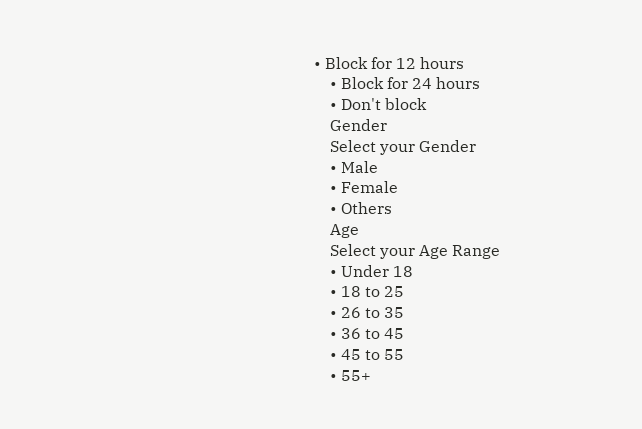• Block for 12 hours
    • Block for 24 hours
    • Don't block
    Gender
    Select your Gender
    • Male
    • Female
    • Others
    Age
    Select your Age Range
    • Under 18
    • 18 to 25
    • 26 to 35
    • 36 to 45
    • 45 to 55
    • 55+